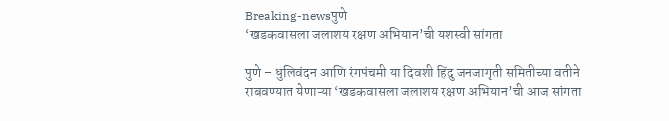Breaking-newsपुणे
‘खडकवासला जलाशय रक्षण अभियान’ची यशस्वी सांगता

पुणे – धुलिवंदन आणि रंगपंचमी या दिवशी हिंदु जनजागृती समितीच्या वतीने राबवण्यात येणाऱ्या ‘खडकवासला जलाशय रक्षण अभियान’ची आज सांगता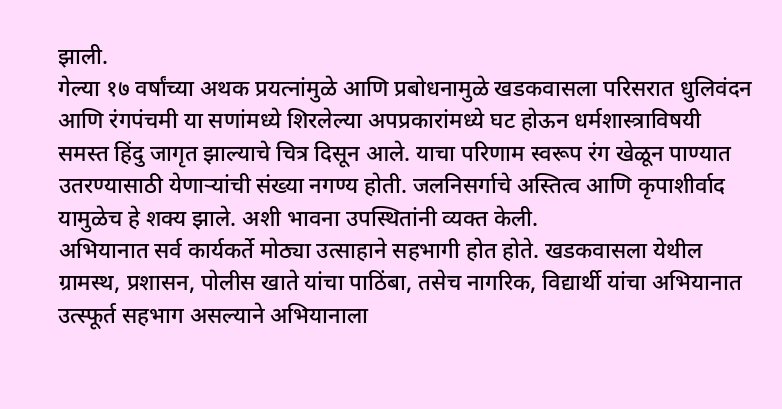झाली.
गेल्या १७ वर्षांच्या अथक प्रयत्नांमुळे आणि प्रबोधनामुळे खडकवासला परिसरात धुलिवंदन आणि रंगपंचमी या सणांमध्ये शिरलेल्या अपप्रकारांमध्ये घट होऊन धर्मशास्त्राविषयी समस्त हिंदु जागृत झाल्याचे चित्र दिसून आले. याचा परिणाम स्वरूप रंग खेळून पाण्यात उतरण्यासाठी येणाऱ्यांची संख्या नगण्य होती. जलनिसर्गाचे अस्तित्व आणि कृपाशीर्वाद यामुळेच हे शक्य झाले. अशी भावना उपस्थितांनी व्यक्त केली.
अभियानात सर्व कार्यकर्ते मोठ्या उत्साहाने सहभागी होत होते. खडकवासला येथील ग्रामस्थ, प्रशासन, पोलीस खाते यांचा पाठिंबा, तसेच नागरिक, विद्यार्थी यांचा अभियानात उत्स्फूर्त सहभाग असल्याने अभियानाला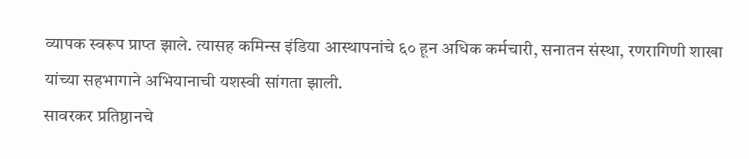व्यापक स्वरूप प्राप्त झाले. त्यासह कमिन्स इंडिया आस्थापनांचे ६० हून अधिक कर्मचारी, सनातन संस्था, रणरागिणी शाखा यांच्या सहभागाने अभियानाची यशस्वी सांगता झाली.
सावरकर प्रतिष्ठानचे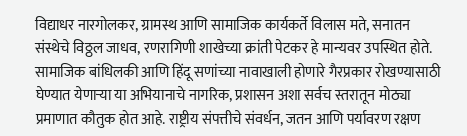विद्याधर नारगोलकर, ग्रामस्थ आणि सामाजिक कार्यकर्ते विलास मते, सनातन संस्थेचे विठ्ठल जाधव, रणरागिणी शाखेच्या क्रांती पेटकर हे मान्यवर उपस्थित होते. सामाजिक बांधिलकी आणि हिंदू सणांच्या नावाखाली होणारे गैरप्रकार रोखण्यासाठी घेण्यात येणाऱ्या या अभियानाचे नागरिक, प्रशासन अशा सर्वच स्तरातून मोठ्या प्रमाणात कौतुक होत आहे. राष्ट्रीय संपत्तीचे संवर्धन, जतन आणि पर्यावरण रक्षण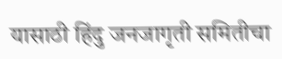यासाठी हिंदु जनजागृती समितीचा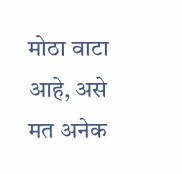मोठा वाटा आहे, असे मत अनेक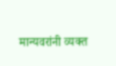मान्यवरांनी व्यक्त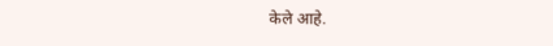केले आहे.